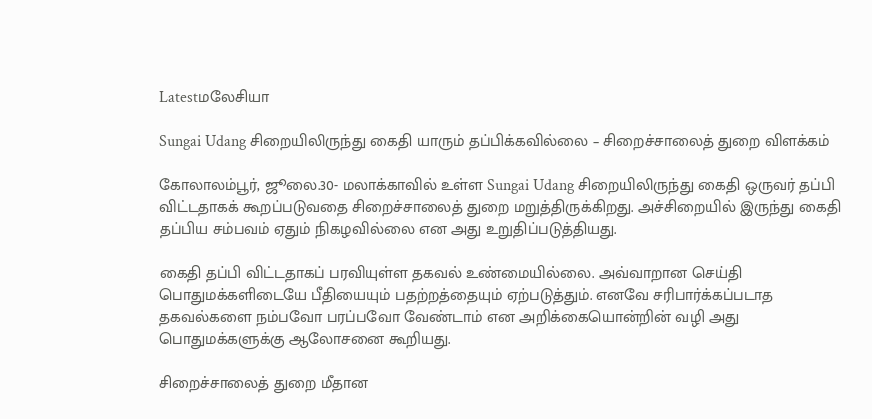Latestமலேசியா

Sungai Udang சிறையிலிருந்து கைதி யாரும் தப்பிக்கவில்லை – சிறைச்சாலைத் துறை விளக்கம்

கோலாலம்பூர், ஜூலை.30- மலாக்காவில் உள்ள Sungai Udang சிறையிலிருந்து கைதி ஒருவர் தப்பி விட்டதாகக் கூறப்படுவதை சிறைச்சாலைத் துறை மறுத்திருக்கிறது. அச்சிறையில் இருந்து கைதி தப்பிய சம்பவம் ஏதும் நிகழவில்லை என அது உறுதிப்படுத்தியது.

கைதி தப்பி விட்டதாகப் பரவியுள்ள தகவல் உண்மையில்லை. அவ்வாறான செய்தி பொதுமக்களிடையே பீதியையும் பதற்றத்தையும் ஏற்படுத்தும். எனவே சரிபார்க்கப்படாத தகவல்களை நம்பவோ பரப்பவோ வேண்டாம் என அறிக்கையொன்றின் வழி அது பொதுமக்களுக்கு ஆலோசனை கூறியது.

சிறைச்சாலைத் துறை மீதான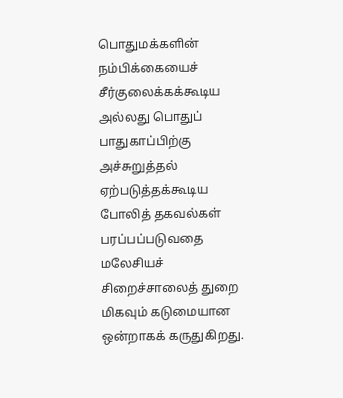பொதுமக்களின் நம்பிக்கையைச் சீர்குலைக்கக்கூடிய அல்லது பொதுப் பாதுகாப்பிற்கு அச்சுறுத்தல் ஏற்படுத்தக்கூடிய போலித் தகவல்கள் பரப்பப்படுவதை மலேசியச் சிறைச்சாலைத் துறை மிகவும் கடுமையான ஒன்றாகக் கருதுகிறது.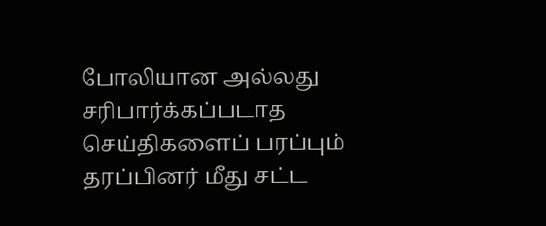போலியான அல்லது சரிபார்க்கப்படாத செய்திகளைப் பரப்பும் தரப்பினர் மீது சட்ட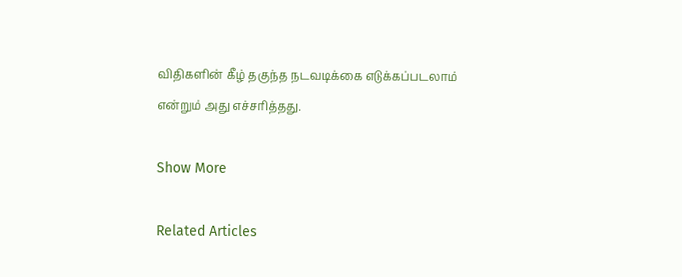விதிகளின் கீழ் தகுந்த நடவடிக்கை எடுக்கப்படலாம் என்றும் அது எச்சரித்தது.

Show More

Related Articles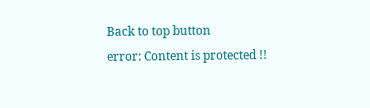Back to top button
error: Content is protected !!